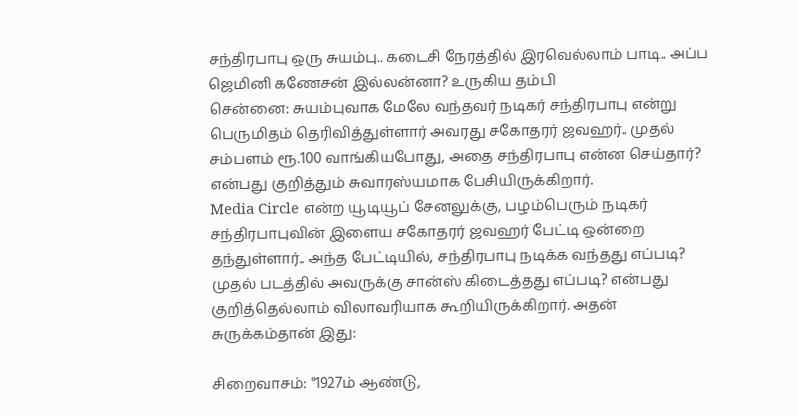சந்திரபாபு ஒரு சுயம்பு.. கடைசி நேரத்தில் இரவெல்லாம் பாடி.. அப்ப ஜெமினி கணேசன் இல்லன்னா? உருகிய தம்பி
சென்னை: சுயம்புவாக மேலே வந்தவர் நடிகர் சந்திரபாபு என்று பெருமிதம் தெரிவித்துள்ளார் அவரது சகோதரர் ஜவஹர்.. முதல் சம்பளம் ரூ.100 வாங்கியபோது, அதை சந்திரபாபு என்ன செய்தார்? என்பது குறித்தும் சுவாரஸ்யமாக பேசியிருக்கிறார்.
Media Circle என்ற யூடியூப் சேனலுக்கு, பழம்பெரும் நடிகர் சந்திரபாபுவின் இளைய சகோதரர் ஜவஹர் பேட்டி ஒன்றை தந்துள்ளார்.. அந்த பேட்டியில், சந்திரபாபு நடிக்க வந்தது எப்படி? முதல் படத்தில் அவருக்கு சான்ஸ் கிடைத்தது எப்படி? என்பது குறித்தெல்லாம் விலாவரியாக கூறியிருக்கிறார். அதன் சுருக்கம்தான் இது:

சிறைவாசம்: "1927ம் ஆண்டு,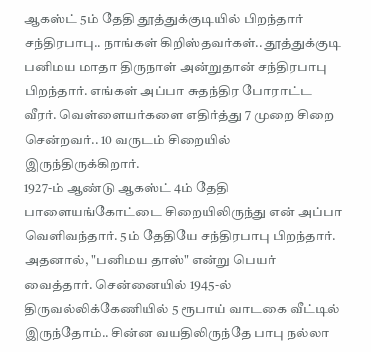ஆகஸ்ட் 5ம் தேதி தூத்துக்குடியில் பிறந்தார் சந்திரபாபு.. நாங்கள் கிறிஸ்தவர்கள்.. தூத்துக்குடி பனிமய மாதா திருநாள் அன்றுதான் சந்திரபாபு பிறந்தார். எங்கள் அப்பா சுதந்திர போராட்ட வீரர். வெள்ளையர்களை எதிர்த்து 7 முறை சிறை சென்றவர்.. 10 வருடம் சிறையில் இருந்திருக்கிறார்.
1927-ம் ஆண்டு ஆகஸ்ட் 4ம் தேதி பாளையங்கோட்டை சிறையிலிருந்து என் அப்பா வெளிவந்தார். 5ம் தேதியே சந்திரபாபு பிறந்தார். அதனால், "பனிமய தாஸ்" என்று பெயர் வைத்தார். சென்னையில் 1945-ல் திருவல்லிக்கேணியில் 5 ரூபாய் வாடகை வீட்டில் இருந்தோம்.. சின்ன வயதிலிருந்தே பாபு நல்லா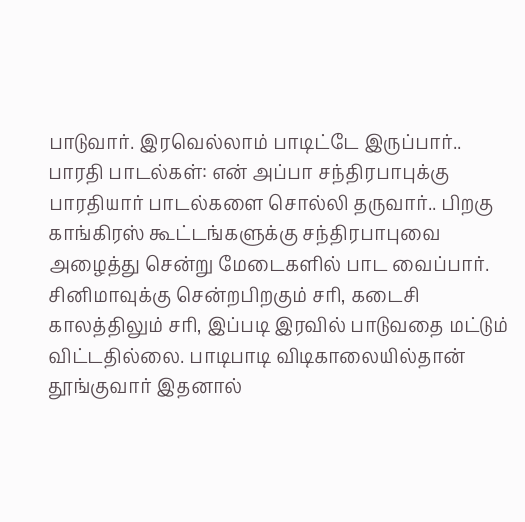பாடுவார். இரவெல்லாம் பாடிட்டே இருப்பார்..
பாரதி பாடல்கள்: என் அப்பா சந்திரபாபுக்கு பாரதியார் பாடல்களை சொல்லி தருவார்.. பிறகு காங்கிரஸ் கூட்டங்களுக்கு சந்திரபாபுவை அழைத்து சென்று மேடைகளில் பாட வைப்பார். சினிமாவுக்கு சென்றபிறகும் சரி, கடைசி காலத்திலும் சரி, இப்படி இரவில் பாடுவதை மட்டும் விட்டதில்லை. பாடிபாடி விடிகாலையில்தான் தூங்குவார் இதனால்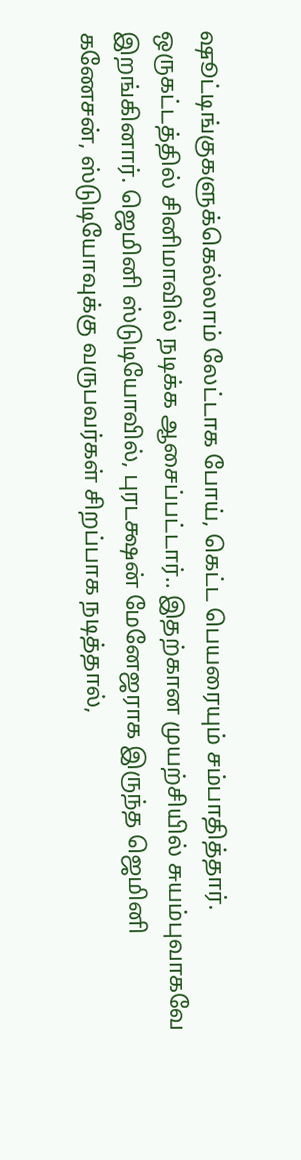ஷூட்டிங்குகளுக்கெல்லாம் லேட்டாக போய், கெட்ட பெயரையும் சம்பாதித்தார்.
ஒருகட்டத்தில் சினிமாவில் நடிக்க ஆசைப்பட்டார்.. இதற்கான முயற்சியில் சுயம்புவாகவே இறங்கினார். ஜெமினி ஸ்டுடியோவில், புரடக்ஷன் மேனேஜராக இருந்த ஜெமினி கணேசன், ஸ்டுடியோவுக்கு வருபவர்கள் சிறப்பாக நடித்தால்,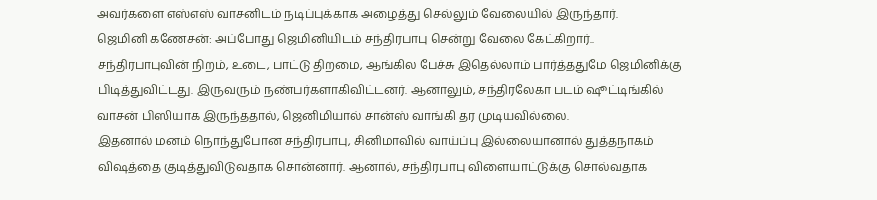அவர்களை எஸ்எஸ் வாசனிடம் நடிப்புக்காக அழைத்து செல்லும் வேலையில் இருந்தார்.
ஜெமினி கணேசன்: அப்போது ஜெமினியிடம் சந்திரபாபு சென்று வேலை கேட்கிறார்.. சந்திரபாபுவின் நிறம், உடை, பாட்டு திறமை, ஆங்கில பேச்சு இதெல்லாம் பார்த்ததுமே ஜெமினிக்கு பிடித்துவிட்டது. இருவரும் நண்பர்களாகிவிட்டனர். ஆனாலும், சந்திரலேகா படம் ஷூட்டிங்கில் வாசன் பிஸியாக இருந்ததால், ஜெனிமியால் சான்ஸ் வாங்கி தர முடியவில்லை.
இதனால் மனம் நொந்துபோன சந்திரபாபு, சினிமாவில் வாய்ப்பு இல்லையானால் துத்தநாகம் விஷத்தை குடித்துவிடுவதாக சொன்னார். ஆனால், சந்திரபாபு விளையாட்டுக்கு சொல்வதாக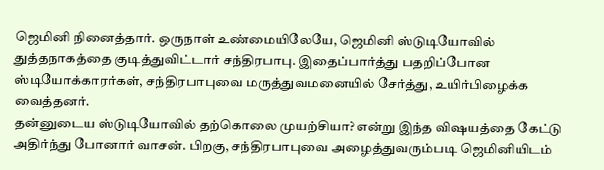ஜெமினி நினைத்தார். ஒருநாள் உண்மையிலேயே, ஜெமினி ஸ்டுடியோவில் துத்தநாகத்தை குடித்துவிட்டார் சந்திரபாபு. இதைப்பார்த்து பதறிப்போன ஸ்டியோக்காரர்கள், சந்திரபாபுவை மருத்துவமனையில் சேர்த்து, உயிர்பிழைக்க வைத்தனர்.
தன்னுடைய ஸ்டுடியோவில் தற்கொலை முயற்சியா? என்று இந்த விஷயத்தை கேட்டு அதிர்ந்து போனார் வாசன். பிறகு, சந்திரபாபுவை அழைத்துவரும்படி ஜெமினியிடம்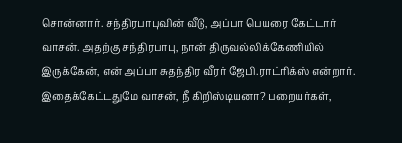சொன்னார். சந்திரபாபுவின் வீடு, அப்பா பெயரை கேட்டார் வாசன். அதற்கு சந்திரபாபு, நான் திருவல்லிக்கேணியில் இருக்கேன், என் அப்பா சுதந்திர வீரர் ஜேபி.ராட்ரிக்ஸ் என்றார்.
இதைக்கேட்டதுமே வாசன், நீ கிறிஸ்டியனா? பறையர்கள்,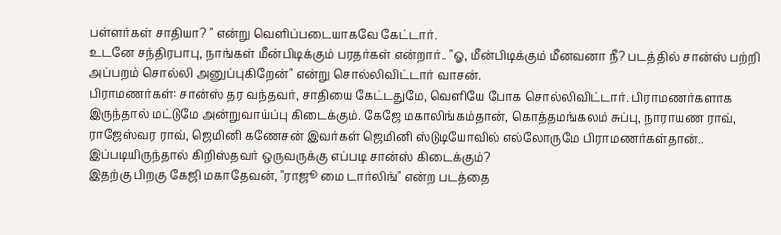பள்ளர்கள் சாதியா? " என்று வெளிப்படையாகவே கேட்டார்.
உடனே சந்திரபாபு, நாங்கள் மீன்பிடிக்கும் பரதர்கள் என்றார்.. "ஓ, மீன்பிடிக்கும் மீனவனா நீ? படத்தில் சான்ஸ் பற்றி அப்பறம் சொல்லி அனுப்புகிறேன்" என்று சொல்லிவிட்டார் வாசன்.
பிராமணர்கள்: சான்ஸ் தர வந்தவர், சாதியை கேட்டதுமே, வெளியே போக சொல்லிவிட்டார். பிராமணர்களாக இருந்தால் மட்டுமே அன்றுவாய்ப்பு கிடைக்கும். கேஜே மகாலிங்கம்தான், கொத்தமங்கலம் சுப்பு, நாராயண ராவ், ராஜேஸ்வர ராவ், ஜெமினி கணேசன் இவர்கள் ஜெமினி ஸ்டுடியோவில் எல்லோருமே பிராமணர்கள்தான்.. இப்படியிருந்தால் கிறிஸ்தவர் ஒருவருக்கு எப்படி சான்ஸ் கிடைக்கும்?
இதற்கு பிறகு கேஜி மகாதேவன், "ராஜூ மை டார்லிங்" என்ற படத்தை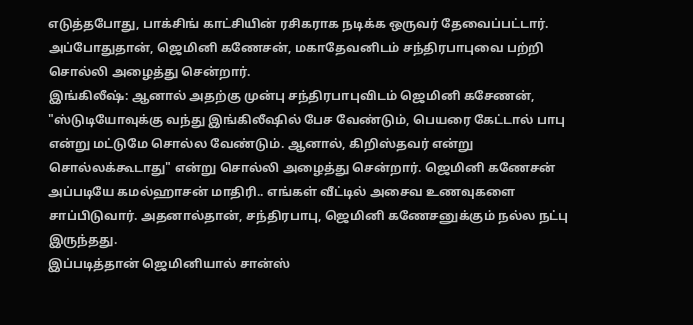எடுத்தபோது, பாக்சிங் காட்சியின் ரசிகராக நடிக்க ஒருவர் தேவைப்பட்டார். அப்போதுதான், ஜெமினி கணேசன், மகாதேவனிடம் சந்திரபாபுவை பற்றி சொல்லி அழைத்து சென்றார்.
இங்கிலீஷ்: ஆனால் அதற்கு முன்பு சந்திரபாபுவிடம் ஜெமினி கசேணன், "ஸ்டுடியோவுக்கு வந்து இங்கிலீஷில் பேச வேண்டும், பெயரை கேட்டால் பாபு என்று மட்டுமே சொல்ல வேண்டும். ஆனால், கிறிஸ்தவர் என்று சொல்லக்கூடாது" என்று சொல்லி அழைத்து சென்றார். ஜெமினி கணேசன் அப்படியே கமல்ஹாசன் மாதிரி.. எங்கள் வீட்டில் அசைவ உணவுகளை சாப்பிடுவார். அதனால்தான், சந்திரபாபு, ஜெமினி கணேசனுக்கும் நல்ல நட்பு இருந்தது.
இப்படித்தான் ஜெமினியால் சான்ஸ்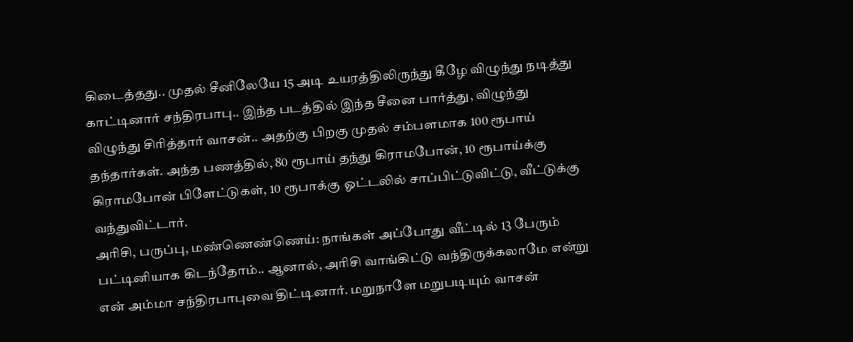கிடைத்தது.. முதல் சீனிலேயே 15 அடி உயரத்திலிருந்து கீழே விழுந்து நடித்து காட்டினார் சந்திரபாபு.. இந்த படத்தில் இந்த சீனை பார்த்து, விழுந்து விழுந்து சிரித்தார் வாசன்.. அதற்கு பிறகு முதல் சம்பளமாக 100 ரூபாய் தந்தார்கள். அந்த பணத்தில், 80 ரூபாய் தந்து கிராமபோன், 10 ரூபாய்க்கு கிராமபோன் பிளேட்டுகள், 10 ரூபாக்கு ஓட்டலில் சாப்பிட்டுவிட்டு, வீட்டுக்கு வந்துவிட்டார்.
அரிசி, பருப்பு, மண்ணெண்ணெய்: நாங்கள் அப்போது வீட்டில் 13 பேரும் பட்டினியாக கிடந்தோம்.. ஆனால், அரிசி வாங்கிட்டு வந்திருக்கலாமே என்று என் அம்மா சந்திரபாபுவை திட்டினார். மறுநாளே மறுபடியும் வாசன்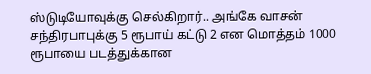ஸ்டுடியோவுக்கு செல்கிறார்.. அங்கே வாசன் சந்திரபாபுக்கு 5 ரூபாய் கட்டு 2 என மொத்தம் 1000 ரூபாயை படத்துக்கான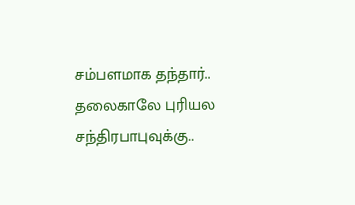சம்பளமாக தந்தார்.. தலைகாலே புரியல சந்திரபாபுவுக்கு..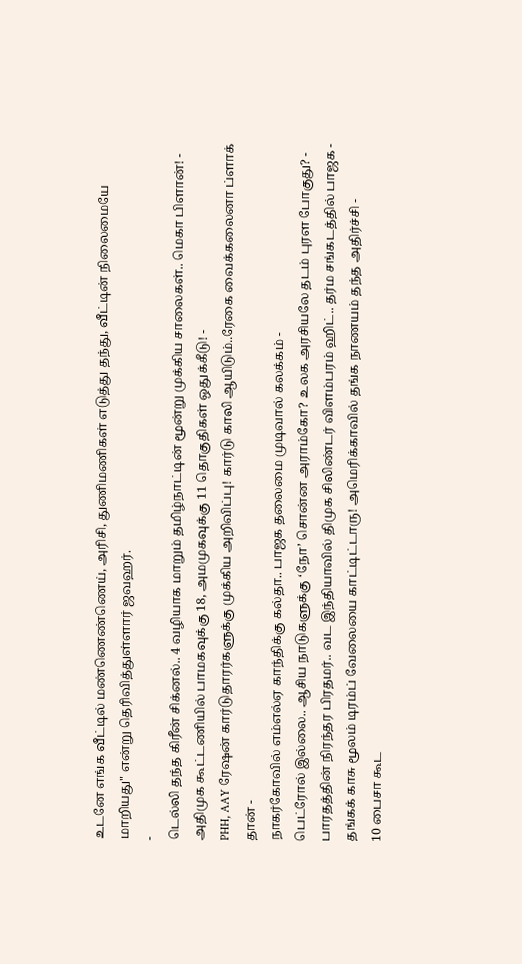உடனே எங்க வீட்டில் மண்ணெண்ணெய், அரிசி, துணிமணிகள் எடுத்து தந்து, வீட்டின் நிலைமையே மாறியது" என்று தெரிவித்துள்ளார் ஜவஹர்.
-
டெல்லி தந்த கிரீன் சிக்னல்.. 4 வழியாக மாறும் தமிழ்நாட்டின் மூன்று முக்கிய சாலைகள்.. மெகா பிளான்! -
அதிமுக கூட்டணியில் பாமகவுக்கு 18, அமமுகவுக்கு 11 தொகுதிகள் ஒதுக்கீடு! -
PHH, AAY ரேஷன் கார்டுதாரர்களுக்கு முக்கிய அறிவிப்பு! கார்டு காலி ஆயிடும்..ரேகை வைக்கலைனா ப்ளாக் தான் -
நாகர்கோவில் எம்எல்ஏ காந்திக்கு கல்தா.. பாஜக தலைமை முடிவால் கலக்கம் -
பெட்ரோல் இல்லை.. ஆசிய நாடுகளுக்கு ‘நோ’ சொன்ன அராம்கோ? உலக அரசியலே தடம் புரள போகுது? -
பாரதத்தின் நிரந்தர பிரதமர்.. வட இந்தியாவில் திமுக சிலிண்டர் விளம்பரம் ஹிட்.. தர்ம சங்கடத்தில் பாஜக -
தங்கக் காசு மூலம் டிரம்ப் வேலையை காட்டிட்டாரு! அமெரிக்காவில் தங்க நாணயம் தந்த அதிர்ச்சி -
10 பைசா கூட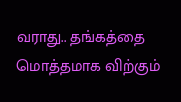வராது.. தங்கத்தை மொத்தமாக விற்கும்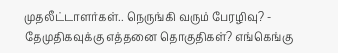முதலீட்டாளர்கள்.. நெருங்கி வரும் பேரழிவு? -
தேமுதிகவுக்கு எத்தனை தொகுதிகள்? எங்கெங்கு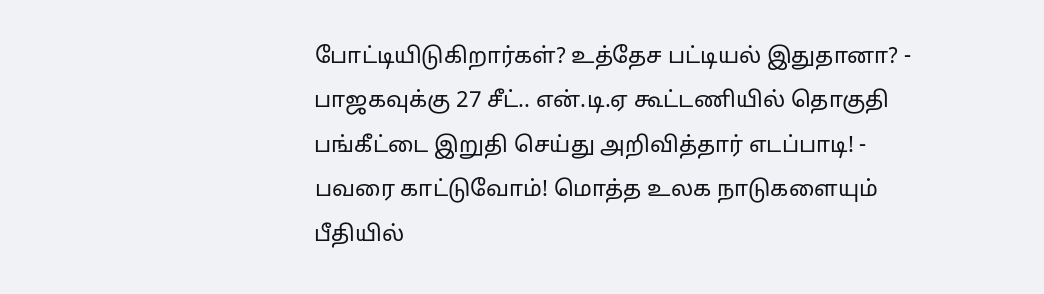போட்டியிடுகிறார்கள்? உத்தேச பட்டியல் இதுதானா? -
பாஜகவுக்கு 27 சீட்.. என்.டி.ஏ கூட்டணியில் தொகுதி பங்கீட்டை இறுதி செய்து அறிவித்தார் எடப்பாடி! -
பவரை காட்டுவோம்! மொத்த உலக நாடுகளையும் பீதியில்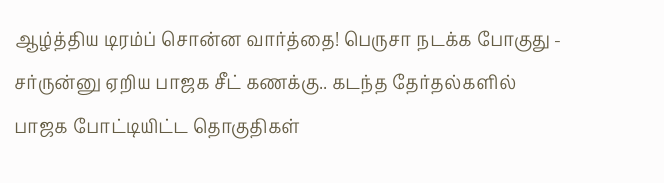ஆழ்த்திய டிரம்ப் சொன்ன வார்த்தை! பெருசா நடக்க போகுது -
சர்ருன்னு ஏறிய பாஜக சீட் கணக்கு.. கடந்த தேர்தல்களில் பாஜக போட்டியிட்ட தொகுதிகள்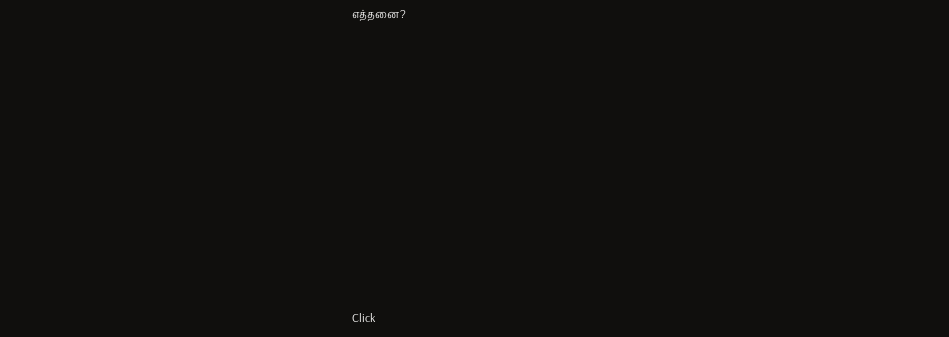எத்தனை?












Click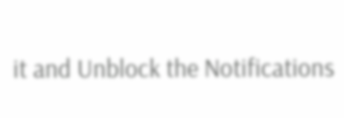it and Unblock the Notifications